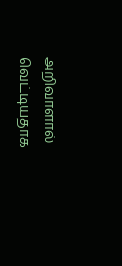அறிவாளால் வெட்டியதாக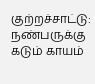குற்றச்சாட்டு: நண்பருக்கு கடும் காயம்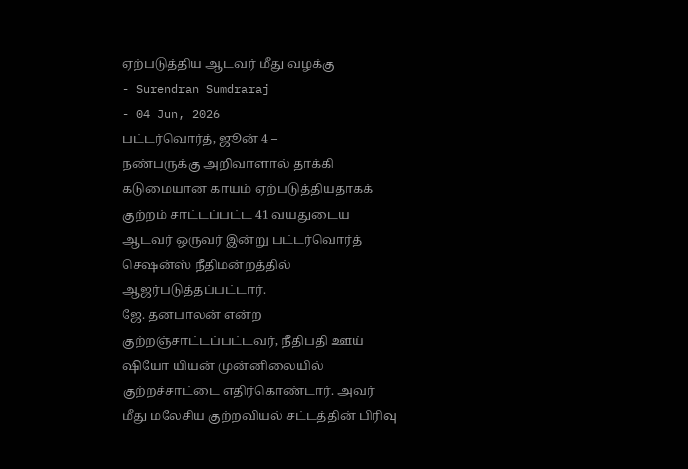ஏற்படுத்திய ஆடவர் மீது வழக்கு
- Surendran Sumdraraj
- 04 Jun, 2026
பட்டர்வொர்த், ஜூன் 4 –
நண்பருக்கு அறிவாளால் தாக்கி கடுமையான காயம் ஏற்படுத்தியதாகக் குற்றம் சாட்டப்பட்ட 41 வயதுடைய ஆடவர் ஒருவர் இன்று பட்டர்வொர்த் செஷன்ஸ் நீதிமன்றத்தில் ஆஜர்படுத்தப்பட்டார்.
ஜே. தனபாலன் என்ற குற்றஞ்சாட்டப்பட்டவர், நீதிபதி ஊய் ஷியோ யியன் முன்னிலையில் குற்றச்சாட்டை எதிர்கொண்டார். அவர் மீது மலேசிய குற்றவியல் சட்டத்தின் பிரிவு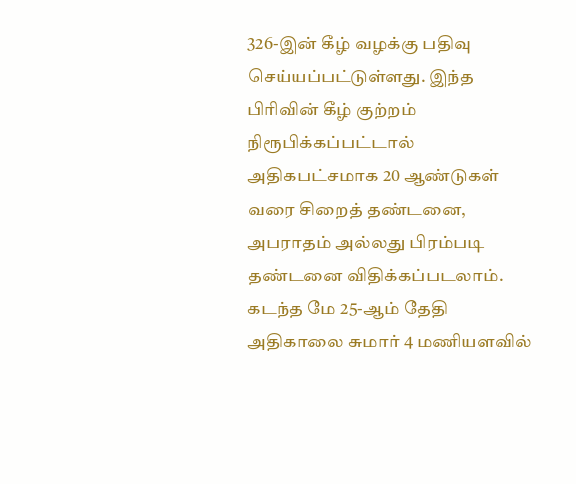326-இன் கீழ் வழக்கு பதிவு செய்யப்பட்டுள்ளது. இந்த பிரிவின் கீழ் குற்றம் நிரூபிக்கப்பட்டால் அதிகபட்சமாக 20 ஆண்டுகள் வரை சிறைத் தண்டனை, அபராதம் அல்லது பிரம்படி தண்டனை விதிக்கப்படலாம்.
கடந்த மே 25-ஆம் தேதி அதிகாலை சுமார் 4 மணியளவில்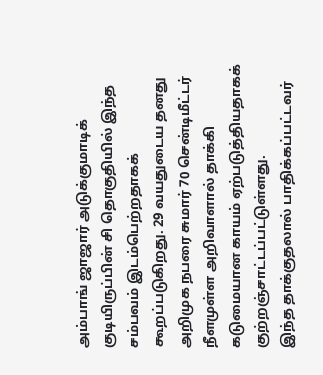அம்பாங் ஜாஜார் அடுக்குமாடிக் குடியிருப்பின் சி தொகுதியில் இந்த சம்பவம் இடம்பெற்றதாகக் கூறப்படுகிறது. 29 வயதுடைய தனது அறிமுக நபரை சுமார் 70 சென்டிமீட்டர் நீளமுள்ள அறிவாளால் தாக்கி கடுமையான காயம் ஏற்படுத்தியதாகக் குற்றஞ்சாட்டப்பட்டுள்ளது.
இந்த தாக்குதலால் பாதிக்கப்பட்டவர்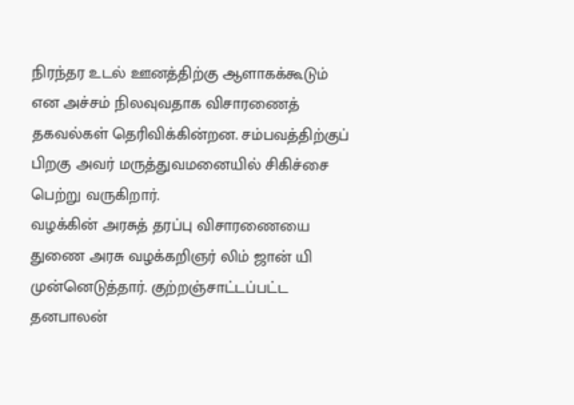நிரந்தர உடல் ஊனத்திற்கு ஆளாகக்கூடும் என அச்சம் நிலவுவதாக விசாரணைத் தகவல்கள் தெரிவிக்கின்றன. சம்பவத்திற்குப் பிறகு அவர் மருத்துவமனையில் சிகிச்சை பெற்று வருகிறார்.
வழக்கின் அரசுத் தரப்பு விசாரணையை துணை அரசு வழக்கறிஞர் லிம் ஜான் யி முன்னெடுத்தார். குற்றஞ்சாட்டப்பட்ட தனபாலன்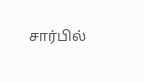சார்பில்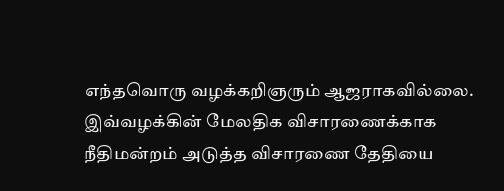எந்தவொரு வழக்கறிஞரும் ஆஜராகவில்லை.
இவ்வழக்கின் மேலதிக விசாரணைக்காக நீதிமன்றம் அடுத்த விசாரணை தேதியை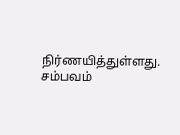நிர்ணயித்துள்ளது. சம்பவம்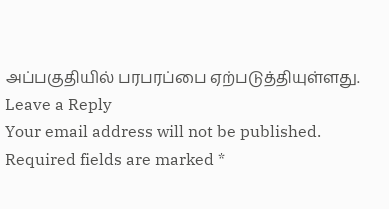அப்பகுதியில் பரபரப்பை ஏற்படுத்தியுள்ளது.
Leave a Reply
Your email address will not be published. Required fields are marked *